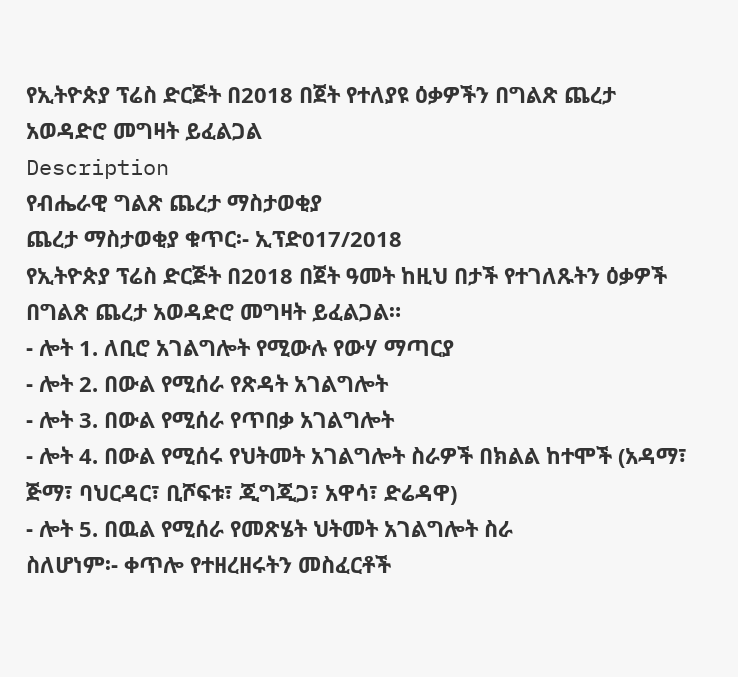የኢትዮጵያ ፕሬስ ድርጅት በ2018 በጀት የተለያዩ ዕቃዎችን በግልጽ ጨረታ አወዳድሮ መግዛት ይፈልጋል
Description
የብሔራዊ ግልጽ ጨረታ ማስታወቂያ
ጨረታ ማስታወቂያ ቁጥር፡- ኢፕድ017/2018
የኢትዮጵያ ፕሬስ ድርጅት በ2018 በጀት ዓመት ከዚህ በታች የተገለጹትን ዕቃዎች በግልጽ ጨረታ አወዳድሮ መግዛት ይፈልጋል።
- ሎት 1. ለቢሮ አገልግሎት የሚውሉ የውሃ ማጣርያ
- ሎት 2. በውል የሚሰራ የጽዳት አገልግሎት
- ሎት 3. በውል የሚሰራ የጥበቃ አገልግሎት
- ሎት 4. በውል የሚሰሩ የህትመት አገልግሎት ስራዎች በክልል ከተሞች (አዳማ፣ ጅማ፣ ባህርዳር፣ ቢሾፍቱ፣ ጂግጂጋ፣ አዋሳ፣ ድሬዳዋ)
- ሎት 5. በዉል የሚሰራ የመጽሄት ህትመት አገልግሎት ስራ
ስለሆነም፡- ቀጥሎ የተዘረዘሩትን መስፈርቶች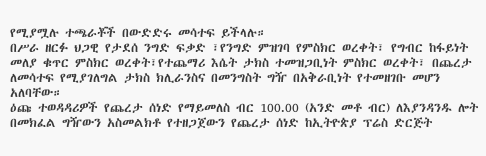የሚያሟሉ ተጫራቾች በውድድሩ መሳተፍ ይችላሉ።
በሥራ ዘርፉ ህጋዊ የታደሰ ንግድ ፍቃድ ፣የንግድ ምዝገባ የምስክር ወረቀት፣ የግብር ከፋይነት መለያ ቁጥር ምስክር ወረቀት፣የተጨማሪ እሴት ታክስ ተመዝጋቢነት ምስክር ወረቀት፣ በጨረታ ለመሳተፍ የሚያገለግል ታክስ ክሊራንስና በመንግስት ግዥ በአቅራቢነት የተመዘገቡ መሆን አለባቸው።
ዕጩ ተወዳዳሪዎች የጨረታ ሰነድ የማይመለስ ብር 100.00 (አንድ መቶ ብር) ለእያንዳንዱ ሎት በመክፈል ግዥውን አስመልክቶ የተዘጋጀውን የጨረታ ሰነድ ከኢትዮጵያ ፕሬስ ድርጅት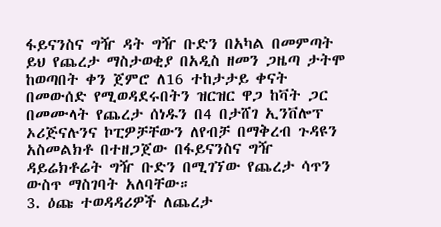ፋይናንስና ግዥ ዳት ግዥ ቡድን በአካል በመምጣት ይህ የጨረታ ማስታወቂያ በአዲስ ዘመን ጋዜጣ ታትሞ ከወጣበት ቀን ጀምሮ ለ16 ተከታታይ ቀናት በመውሰድ የሚወዳደሩበትን ዝርዝር ዋጋ ከቫት ጋር በመሙላት የጨረታ ሰነዱን በ4 በታሸገ ኢንቨሎፕ ኦሪጅናሉንና ኮፒዎቻቸውን ለየብቻ በማቅረብ ጉዳዩን አስመልክቶ በተዘጋጀው በፋይናንስና ግዥ ዳይሬክቶሬት ግዥ ቡድን በሚገኘው የጨረታ ሳጥን ውስጥ ማስገባት አለባቸው።
3. ዕጩ ተወዳዳሪዎች ለጨረታ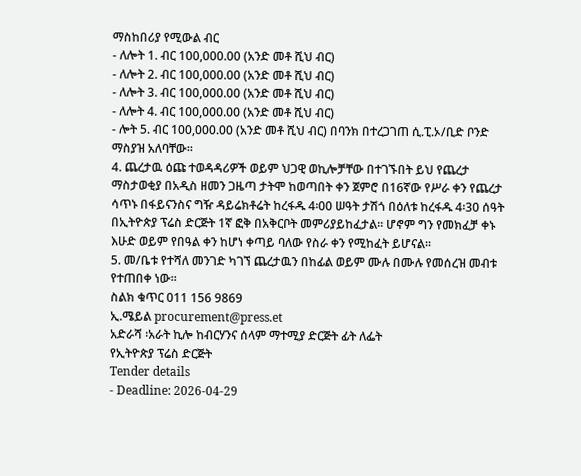ማስከበሪያ የሚውል ብር
- ለሎት 1. ብር 100,000.00 (አንድ መቶ ሺህ ብር)
- ለሎት 2. ብር 100,000.00 (አንድ መቶ ሺህ ብር)
- ለሎት 3. ብር 100,000.00 (አንድ መቶ ሺህ ብር)
- ለሎት 4. ብር 100,000.00 (አንድ መቶ ሺህ ብር)
- ሎት 5. ብር 100,000.00 (አንድ መቶ ሺህ ብር) በባንክ በተረጋገጠ ሲ.ፒ.ኦ/ቢድ ቦንድ ማስያዝ አለባቸው።
4. ጨረታዉ ዕጩ ተወዳዳሪዎች ወይም ህጋዊ ወኪሎቻቸው በተገኙበት ይህ የጨረታ ማስታወቂያ በአዲስ ዘመን ጋዜጣ ታትሞ ከወጣበት ቀን ጀምሮ በ16ኛው የሥራ ቀን የጨረታ ሳጥኑ በፋይናንስና ግዥ ዳይሬክቶሬት ከረፋዱ 4፡00 ሠዓት ታሽጎ በዕለቱ ከረፋዱ 4፡30 ሰዓት በኢትዮጵያ ፕሬስ ድርጅት 1ኛ ፎቅ በአቅርቦት መምሪያይከፈታል። ሆኖም ግን የመክፈቻ ቀኑ እሁድ ወይም የበዓል ቀን ከሆነ ቀጣይ ባለው የስራ ቀን የሚከፈት ይሆናል።
5. መ/ቤቱ የተሻለ መንገድ ካገኘ ጨረታዉን በከፊል ወይም ሙሉ በሙሉ የመሰረዝ መብቱ የተጠበቀ ነው።
ስልክ ቁጥር 011 156 9869
ኢ.ሜይል procurement@press.et
አድራሻ ፡አራት ኪሎ ከብርሃንና ሰላም ማተሚያ ድርጅት ፊት ለፌት
የኢትዮጵያ ፕሬስ ድርጅት
Tender details
- Deadline: 2026-04-29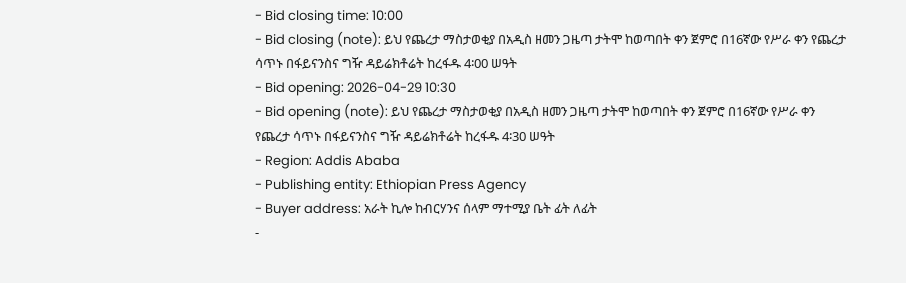- Bid closing time: 10:00
- Bid closing (note): ይህ የጨረታ ማስታወቂያ በአዲስ ዘመን ጋዜጣ ታትሞ ከወጣበት ቀን ጀምሮ በ16ኛው የሥራ ቀን የጨረታ ሳጥኑ በፋይናንስና ግዥ ዳይሬክቶሬት ከረፋዱ 4፡00 ሠዓት
- Bid opening: 2026-04-29 10:30
- Bid opening (note): ይህ የጨረታ ማስታወቂያ በአዲስ ዘመን ጋዜጣ ታትሞ ከወጣበት ቀን ጀምሮ በ16ኛው የሥራ ቀን የጨረታ ሳጥኑ በፋይናንስና ግዥ ዳይሬክቶሬት ከረፋዱ 4፡30 ሠዓት
- Region: Addis Ababa
- Publishing entity: Ethiopian Press Agency
- Buyer address: አራት ኪሎ ከብርሃንና ሰላም ማተሚያ ቤት ፊት ለፊት
-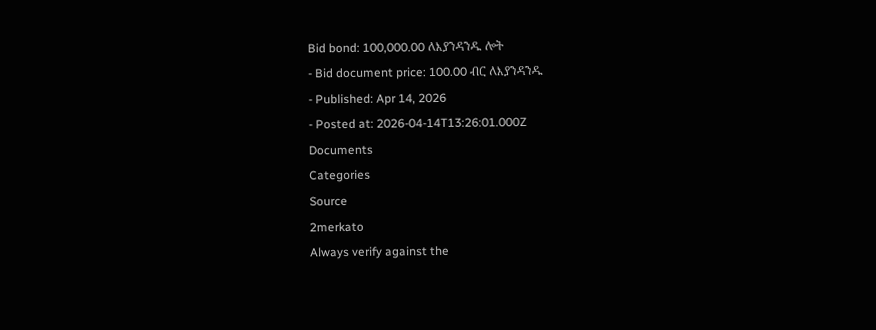Bid bond: 100,000.00 ለእያንዳንዱ ሎት
- Bid document price: 100.00 ብር ለእያንዳንዱ
- Published: Apr 14, 2026
- Posted at: 2026-04-14T13:26:01.000Z
Documents
Categories
Source
2merkato
Always verify against the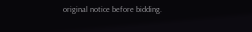original notice before bidding.